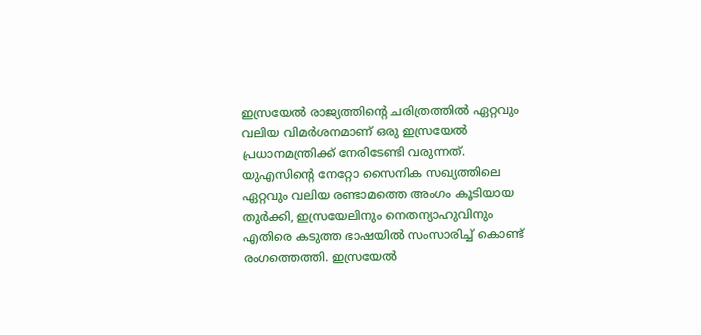ഇസ്രയേൽ രാജ്യത്തിന്റെ ചരിത്രത്തിൽ ഏറ്റവും വലിയ വിമർശനമാണ് ഒരു ഇസ്രയേൽ പ്രധാനമന്ത്രിക്ക് നേരിടേണ്ടി വരുന്നത്. യുഎസിന്റെ നേറ്റോ സൈനിക സഖ്യത്തിലെ ഏറ്റവും വലിയ രണ്ടാമത്തെ അംഗം കൂടിയായ തുർക്കി, ഇസ്രയേലിനും നെതന്യാഹുവിനും എതിരെ കടുത്ത ഭാഷയിൽ സംസാരിച്ച് കൊണ്ട് രംഗത്തെത്തി. ഇസ്രയേൽ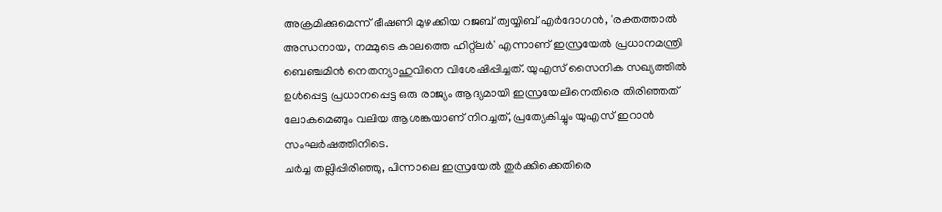അക്രമിക്കുമെന്ന് ഭീഷണി മുഴക്കിയ റജബ് ത്വയ്യിബ് എർദോഗൻ, 'രക്തത്താൽ അന്ധനായ, നമ്മുടെ കാലത്തെ ഹിറ്റ്ലർ' എന്നാണ് ഇസ്രയേൽ പ്രധാനമന്ത്രി ബെഞ്ചമിൻ നെതന്യാഹുവിനെ വിശേഷിപ്പിച്ചത്. യുഎസ് സൈനിക സഖ്യത്തിൽ ഉൾപ്പെട്ട പ്രധാനപ്പെട്ട ഒരു രാജ്യം ആദ്യമായി ഇസ്രയേലിനെതിരെ തിരിഞ്ഞത് ലോകമെങ്ങും വലിയ ആശങ്കയാണ് നിറച്ചത്, പ്രത്യേകിച്ചും യുഎസ് ഇറാൻ സംഘർഷത്തിനിടെ.
ചർച്ച തല്ലിപ്പിരിഞ്ഞു, പിന്നാലെ ഇസ്രയേൽ തുർക്കിക്കെതിരെ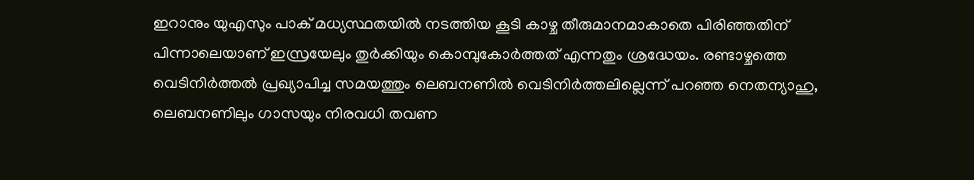ഇറാനും യുഎസും പാക് മധ്യസ്ഥതയിൽ നടത്തിയ കൂടി കാഴ്ച തീരുമാനമാകാതെ പിരിഞ്ഞതിന് പിന്നാലെയാണ് ഇസ്രയേലും തുർക്കിയും കൊമ്പുകോർത്തത് എന്നതും ശ്രദ്ധേയം. രണ്ടാഴ്ചത്തെ വെടിനിർത്തൽ പ്രഖ്യാപിച്ച സമയത്തും ലെബനണിൽ വെടിനിർത്തലില്ലെന്ന് പറഞ്ഞ നെതന്യാഹു, ലെബനണിലും ഗാസയും നിരവധി തവണ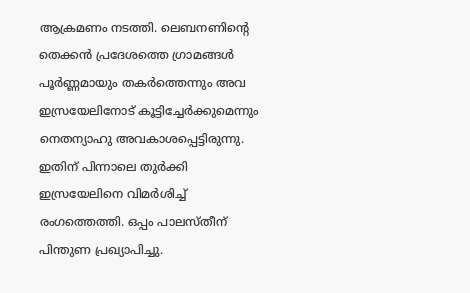ആക്രമണം നടത്തി. ലെബനണിന്റെ തെക്കൻ പ്രദേശത്തെ ഗ്രാമങ്ങൾ പൂർണ്ണമായും തകർത്തെന്നും അവ ഇസ്രയേലിനോട് കൂട്ടിച്ചേർക്കുമെന്നും നെതന്യാഹു അവകാശപ്പെട്ടിരുന്നു. ഇതിന് പിന്നാലെ തുർക്കി ഇസ്രയേലിനെ വിമർശിച്ച് രംഗത്തെത്തി. ഒപ്പം പാലസ്തീന് പിന്തുണ പ്രഖ്യാപിച്ചു.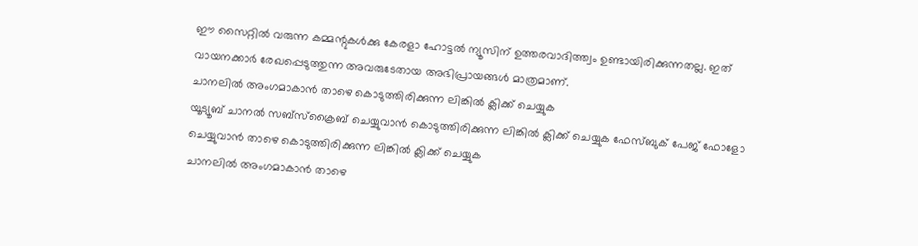ഈ സൈറ്റിൽ വരുന്ന കമ്മന്റുകൾക്കു കേരളാ ഹോട്ടൽ ന്യൂസിന് ഉത്തരവാദിത്ത്വം ഉണ്ടായിരിക്കുന്നതല്ല. ഇത് വായനക്കാർ രേഖപ്പെടുത്തുന്ന അവരുടേതായ അഭിപ്രായങ്ങൾ മാത്രമാണ്.
ചാനലിൽ അംഗമാകാൻ താഴെ കൊടുത്തിരിക്കുന്ന ലിങ്കിൽ ക്ലിക്ക് ചെയ്യുക
യൂട്യൂബ് ചാനൽ സബ്സ്ക്രൈബ് ചെയ്യുവാൻ കൊടുത്തിരിക്കുന്ന ലിങ്കിൽ ക്ലിക്ക് ചെയ്യുക ഫേസ്ബുക് പേജ് ഫോളോ ചെയ്യുവാൻ താഴെ കൊടുത്തിരിക്കുന്ന ലിങ്കിൽ ക്ലിക്ക് ചെയ്യുക
ചാനലിൽ അംഗമാകാൻ താഴെ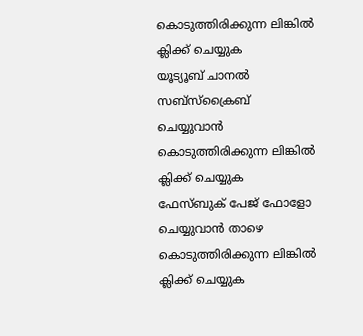കൊടുത്തിരിക്കുന്ന ലിങ്കിൽ ക്ലിക്ക് ചെയ്യുക
യൂട്യൂബ് ചാനൽ സബ്സ്ക്രൈബ് ചെയ്യുവാൻ കൊടുത്തിരിക്കുന്ന ലിങ്കിൽ ക്ലിക്ക് ചെയ്യുക
ഫേസ്ബുക് പേജ് ഫോളോ ചെയ്യുവാൻ താഴെ കൊടുത്തിരിക്കുന്ന ലിങ്കിൽ ക്ലിക്ക് ചെയ്യുക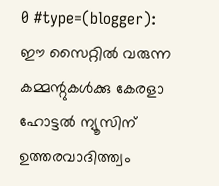0 #type=(blogger):
ഈ സൈറ്റിൽ വരുന്ന കമ്മന്റുകൾക്കു കേരളാ ഹോട്ടൽ ന്യൂസിന് ഉത്തരവാദിത്ത്വം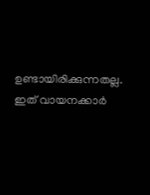ഉണ്ടായിരിക്കുന്നതല്ല. ഇത് വായനക്കാർ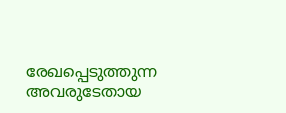രേഖപ്പെടുത്തുന്ന അവരുടേതായ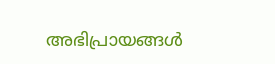അഭിപ്രായങ്ങൾ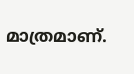മാത്രമാണ്.